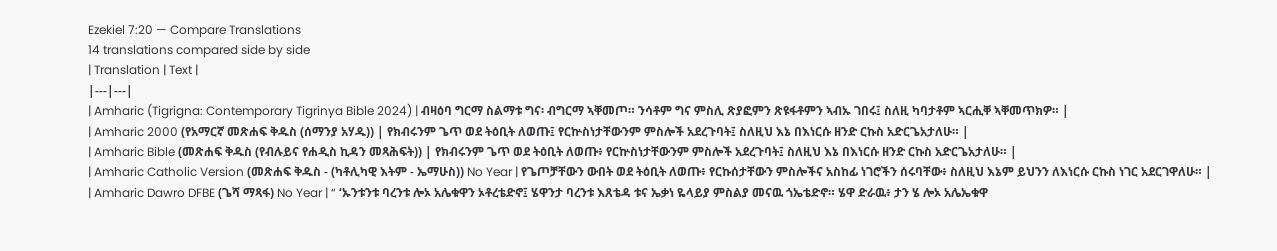Ezekiel 7:20 — Compare Translations
14 translations compared side by side
| Translation | Text |
|---|---|
| Amharic (Tigrigna: Contemporary Tigrinya Bible 2024) | ብዛዕባ ግርማ ስልማቱ ግና፡ ብግርማ ኣቐመጦ። ንሳቶም ግና ምስሊ ጽያፎምን ጽዩፋቶምን ኣብኡ ገበሩ፤ ስለዚ ካባታቶም ኣርሒቐ ኣቐመጥክዎ። |
| Amharic 2000 (የአማርኛ መጽሐፍ ቅዱስ (ሰማንያ አሃዱ)) | የክብሩንም ጌጥ ወደ ትዕቢት ለወጡ፤ የርኵስነታቸውንም ምስሎች አደረጉባት፤ ስለዚህ እኔ በእነርሱ ዘንድ ርኩስ አድርጌአታለሁ። |
| Amharic Bible (መጽሐፍ ቅዱስ (የብሉይና የሐዲስ ኪዳን መጻሕፍት)) | የክብሩንም ጌጥ ወደ ትዕቢት ለወጡ፥ የርኵስነታቸውንም ምስሎች አደረጉባት፤ ስለዚህ እኔ በእነርሱ ዘንድ ርኩስ አድርጌአታለሁ። |
| Amharic Catholic Version (መጽሐፍ ቅዱስ - (ካቶሊካዊ እትም - ኤማሁስ)) No Year | የጌጦቻቸውን ውበት ወደ ትዕቢት ለወጡ፥ የርኩሰታቸውን ምስሎችና አስከፊ ነገሮችን ሰሩባቸው፥ ስለዚህ እኔም ይህንን ለእነርሱ ርኩስ ነገር አደርገዋለሁ። |
| Amharic Dawro DFBE (ጌሻ ማጻፋ) No Year | “ ‘ኡንቱንቱ ባረንቱ ሎኦ አሌቁዋን ኦቶረቴድኖ፤ ሄዋንታ ባረንቱ እጸቴዳ ቱና ኤቃነ ዬላይያ ምስልያ መናዉ ጎኤቴድኖ። ሄዋ ድራዉ፥ ታን ሄ ሎኦ አሌኤቁዋ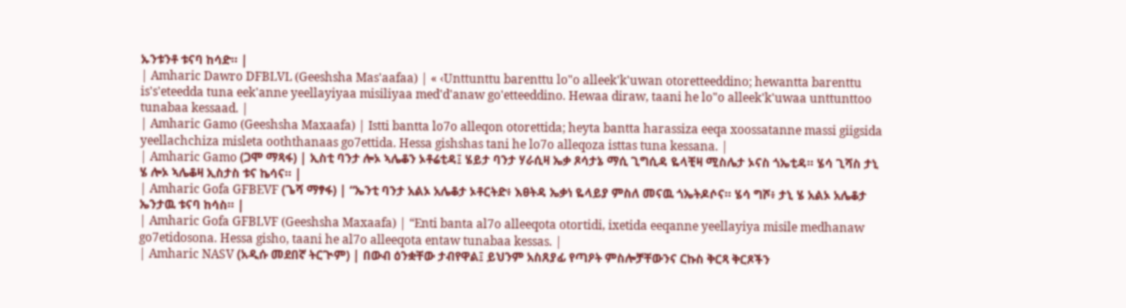ኡንቱንቶ ቱናባ ከሳድ። |
| Amharic Dawro DFBLVL (Geeshsha Mas'aafaa) | « ‹Unttunttu barenttu lo"o alleek'k'uwan otoretteeddino; hewantta barenttu is's'eteedda tuna eek'anne yeellayiyaa misiliyaa med'd'anaw go'etteeddino. Hewaa diraw, taani he lo"o alleek'k'uwaa unttunttoo tunabaa kessaad. |
| Amharic Gamo (Geeshsha Maxaafa) | Istti bantta lo7o alleqon otorettida; heyta bantta harassiza eeqa xoossatanne massi giigsida yeellachchiza misleta ooththanaas go7ettida. Hessa gishshas tani he lo7o alleqoza isttas tuna kessana. |
| Amharic Gamo (ጋሞ ማጻፋ) | ኢስቲ ባንታ ሎኦ ኣሌቆን ኦቶሬቲዳ፤ ሄይታ ባንታ ሃራሲዛ ኤቃ ጾሳታኔ ማሲ ጊግሲዳ ዬላቺዛ ሚስሌታ ኦናስ ጎኤቲዳ። ሄሳ ጊሻስ ታኒ ሄ ሎኦ ኣሌቆዛ ኢስታስ ቱና ኬሳና። |
| Amharic Gofa GFBEVF (ጌሻ ማፃፋ) | “ኤንቲ ባንታ አልኦ አሌቆታ ኦቶርትድ፥ እፀትዳ ኤቃነ ዬላይያ ምስለ መናዉ ጎኤትዶሶና። ሄሳ ግሾ፥ ታኒ ሄ አልኦ አሌቆታ ኤንታዉ ቱናባ ከሳስ። |
| Amharic Gofa GFBLVF (Geeshsha Maxaafa) | “Enti banta al7o alleeqota otortidi, ixetida eeqanne yeellayiya misile medhanaw go7etidosona. Hessa gisho, taani he al7o alleeqota entaw tunabaa kessas. |
| Amharic NASV (አዲሱ መደበኛ ትርጒም) | በውብ ዕንቋቸው ታብየዋል፤ ይህንም አስጸያፊ የጣዖት ምስሎቻቸውንና ርኩስ ቅርጻ ቅርጾችን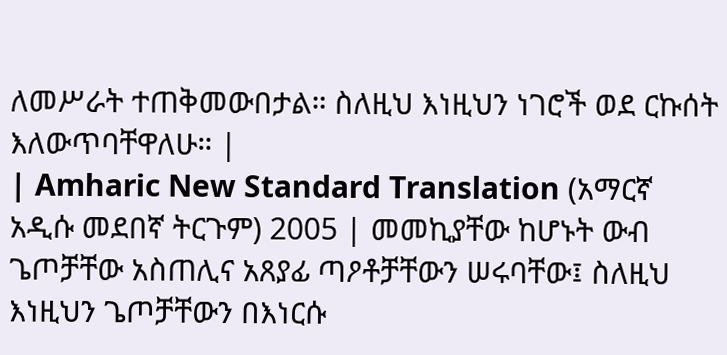ለመሥራት ተጠቅመውበታል። ስለዚህ እነዚህን ነገሮች ወደ ርኩሰት እለውጥባቸዋለሁ። |
| Amharic New Standard Translation (አማርኛ አዲሱ መደበኛ ትርጉም) 2005 | መመኪያቸው ከሆኑት ውብ ጌጦቻቸው አስጠሊና አጸያፊ ጣዖቶቻቸውን ሠሩባቸው፤ ስለዚህ እነዚህን ጌጦቻቸውን በእነርሱ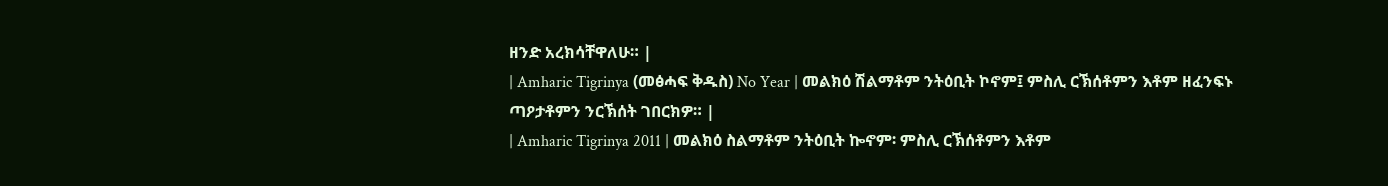ዘንድ አረክሳቸዋለሁ። |
| Amharic Tigrinya (መፅሓፍ ቅዱስ) No Year | መልክዕ ሽልማቶም ንትዕቢት ኮኖም፤ ምስሊ ርኽሰቶምን እቶም ዘፈንፍኑ ጣዖታቶምን ንርኽሰት ገበርክዎ። |
| Amharic Tigrinya 2011 | መልክዕ ስልማቶም ንትዕቢት ኰኖም፡ ምስሊ ርኽሰቶምን እቶም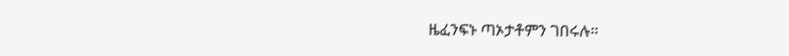ዜፈንፍኑ ጣኦታቶምን ገበሩሉ።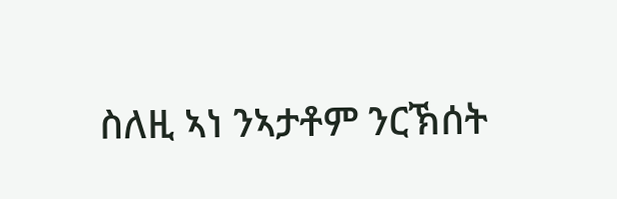ስለዚ ኣነ ንኣታቶም ንርኽሰት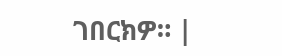ገበርክዎ። |